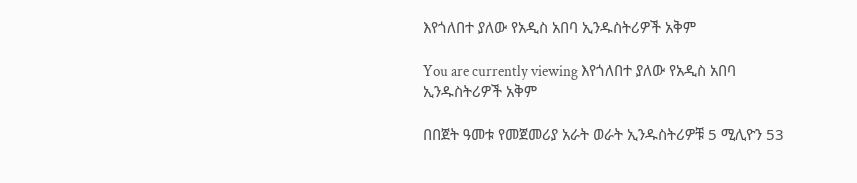እየጎለበተ ያለው የአዲስ አበባ ኢንዱስትሪዎች አቅም

You are currently viewing እየጎለበተ ያለው የአዲስ አበባ ኢንዱስትሪዎች አቅም

በበጀት ዓመቱ የመጀመሪያ አራት ወራት ኢንዱስትሪዎቹ 5 ሚሊዮን 53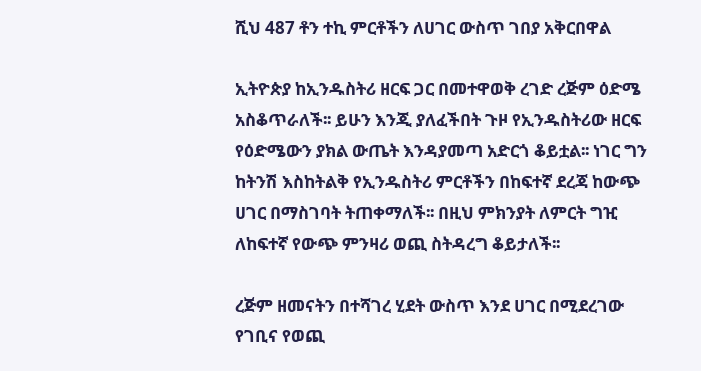ሺህ 487 ቶን ተኪ ምርቶችን ለሀገር ውስጥ ገበያ አቅርበዋል

ኢትዮጵያ ከኢንዱስትሪ ዘርፍ ጋር በመተዋወቅ ረገድ ረጅም ዕድሜ አስቆጥራለች፡፡ ይሁን እንጂ ያለፈችበት ጉዞ የኢንዱስትሪው ዘርፍ የዕድሜውን ያክል ውጤት እንዳያመጣ አድርጎ ቆይቷል፡፡ ነገር ግን ከትንሽ እስከትልቅ የኢንዱስትሪ ምርቶችን በከፍተኛ ደረጃ ከውጭ ሀገር በማስገባት ትጠቀማለች፡፡ በዚህ ምክንያት ለምርት ግዢ ለከፍተኛ የውጭ ምንዛሪ ወጪ ስትዳረግ ቆይታለች፡፡

ረጅም ዘመናትን በተሻገረ ሂደት ውስጥ እንደ ሀገር በሚደረገው የገቢና የወጪ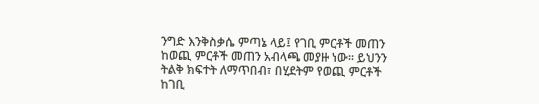ንግድ እንቅስቃሴ ምጣኔ ላይ፤ የገቢ ምርቶች መጠን ከወጪ ምርቶች መጠን አብላጫ መያዙ ነው፡፡ ይህንን ትልቅ ክፍተት ለማጥበብ፣ በሂደትም የወጪ ምርቶች ከገቢ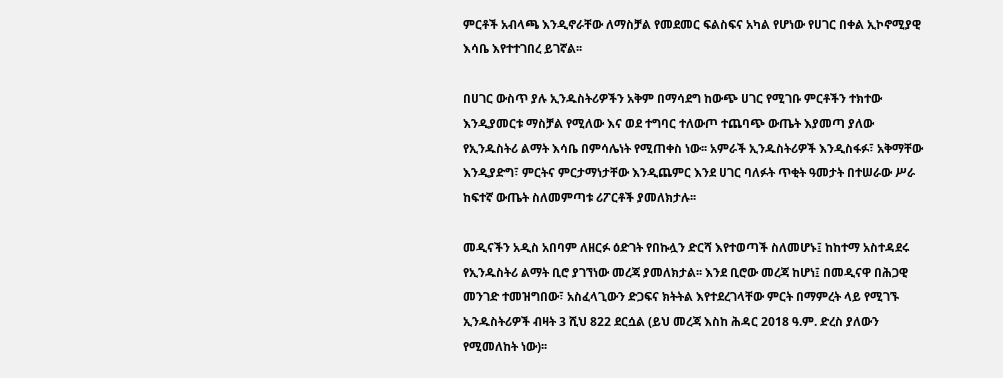ምርቶች አብላጫ እንዲኖራቸው ለማስቻል የመደመር ፍልስፍና አካል የሆነው የሀገር በቀል ኢኮኖሚያዊ እሳቤ እየተተገበረ ይገኛል፡፡

በሀገር ውስጥ ያሉ ኢንዱስትሪዎችን አቅም በማሳደግ ከውጭ ሀገር የሚገቡ ምርቶችን ተክተው እንዲያመርቱ ማስቻል የሚለው እና ወደ ተግባር ተለውጦ ተጨባጭ ውጤት እያመጣ ያለው የኢንዱስትሪ ልማት እሳቤ በምሳሌነት የሚጠቀስ ነው፡፡ አምራች ኢንዱስትሪዎች እንዲስፋፉ፣ አቅማቸው እንዲያድግ፣ ምርትና ምርታማነታቸው እንዲጨምር እንደ ሀገር ባለፉት ጥቂት ዓመታት በተሠራው ሥራ ከፍተኛ ውጤት ስለመምጣቱ ሪፖርቶች ያመለክታሉ፡፡

መዲናችን አዲስ አበባም ለዘርፉ ዕድገት የበኩሏን ድርሻ እየተወጣች ስለመሆኑ፤ ከከተማ አስተዳደሩ የኢንዱስትሪ ልማት ቢሮ ያገኘነው መረጃ ያመለክታል፡፡ እንደ ቢሮው መረጃ ከሆነ፤ በመዲናዋ በሕጋዊ መንገድ ተመዝግበው፣ አስፈላጊውን ድጋፍና ክትትል እየተደረገላቸው ምርት በማምረት ላይ የሚገኙ ኢንዱስትሪዎች ብዛት 3 ሺህ 822 ደርሷል (ይህ መረጃ እስከ ሕዳር 2018 ዓ.ም. ድረስ ያለውን የሚመለከት ነው)፡፡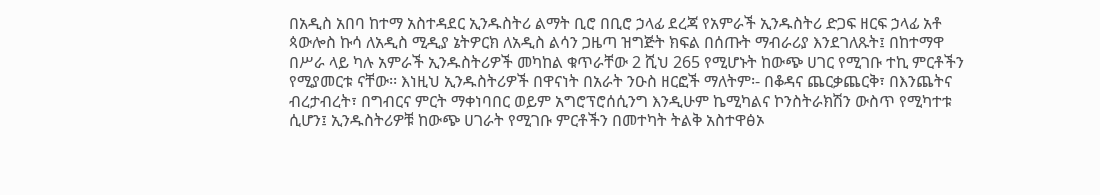በአዲስ አበባ ከተማ አስተዳደር ኢንዱስትሪ ልማት ቢሮ በቢሮ ኃላፊ ደረጃ የአምራች ኢንዱስትሪ ድጋፍ ዘርፍ ኃላፊ አቶ ጳውሎስ ኩሳ ለአዲስ ሚዲያ ኔትዎርክ ለአዲስ ልሳን ጋዜጣ ዝግጅት ክፍል በሰጡት ማብራሪያ እንደገለጹት፤ በከተማዋ በሥራ ላይ ካሉ አምራች ኢንዱስትሪዎች መካከል ቁጥራቸው 2 ሺህ 265 የሚሆኑት ከውጭ ሀገር የሚገቡ ተኪ ምርቶችን የሚያመርቱ ናቸው፡፡ እነዚህ ኢንዱስትሪዎች በዋናነት በአራት ንዑስ ዘርፎች ማለትም፡- በቆዳና ጨርቃጨርቅ፣ በእንጨትና ብረታብረት፣ በግብርና ምርት ማቀነባበር ወይም አግሮፕሮሰሲንግ እንዲሁም ኬሚካልና ኮንስትራክሽን ውስጥ የሚካተቱ ሲሆን፤ ኢንዱስትሪዎቹ ከውጭ ሀገራት የሚገቡ ምርቶችን በመተካት ትልቅ አስተዋፅኦ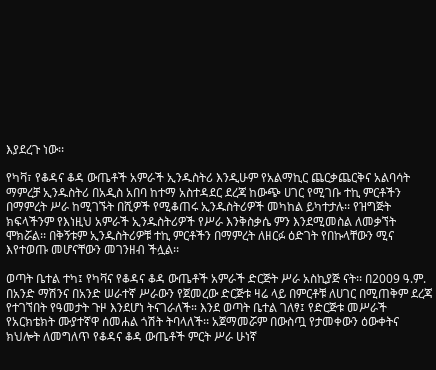እያደረጉ ነው፡፡

የካቫ፣ የቆዳና ቆዳ ውጤቶች አምራች ኢንዱስትሪ እንዲሁም የአልማኪር ጨርቃጨርቅና አልባሳት ማምረቻ ኢንዱስትሪ በአዲስ አበባ ከተማ አስተዳደር ደረጃ ከውጭ ሀገር የሚገቡ ተኪ ምርቶችን በማምረት ሥራ ከሚገኙት በሺዎች የሚቆጠሩ ኢንዱስትሪዎች መካከል ይካተታሉ፡፡ የዝግጅት ክፍላችንም የእነዚህ አምራች ኢንዱስትሪዎች የሥራ እንቅስቃሴ ምን እንደሚመስል ለመቃኘት ሞክሯል፡፡ በቅኝቱም ኢንዱስትሪዎቹ ተኪ ምርቶችን በማምረት ለዘርፉ ዕድገት የበኩላቸውን ሚና እየተወጡ መሆናቸውን መገንዘብ ችሏል፡፡

ወጣት ቤተል ተካ፤ የካቫና የቆዳና ቆዳ ውጤቶች አምራች ድርጅት ሥራ አስኪያጅ ናት፡፡ በ2009 ዓ.ም. በአንድ ማሽንና በአንድ ሠራተኛ ሥራውን የጀመረው ድርጅቱ ዛሬ ላይ በምርቶቹ ለሀገር በሚጠቅም ደረጃ የተገኘበት የዓመታት ጉዞ እንደሆነ ትናገራለች። እንደ ወጣት ቤተል ገለፃ፤ የድርጅቱ መሥራች የአርክቴክት ሙያተኛዋ ሰመሐል ጎሽት ትባላለች፡፡ አጀማመሯም በውስጧ የታመቀውን ዕውቀትና ክህሎት ለመግለጥ የቆዳና ቆዳ ውጤቶች ምርት ሥራ ሁነኛ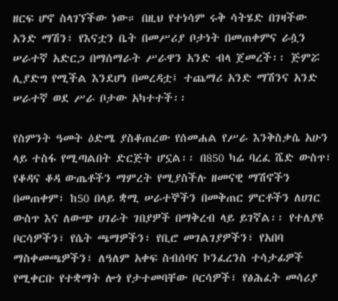ዘርፍ ሆኖ ስላገኘችው ነው። በዚህ የተነሳም ሩቅ ሳትሄድ በገዛችው አንድ ማሽን፣ የእናቷን ቤት በመሥሪያ ቦታነት በመጠቀምና ራሷን ሠራተኛ አድርጋ በማሰማራት ሥራዋን አንድ ብላ ጀመረች፡፡ ጅምሯ ሊያድግ የሚችል እንደሆነ በመረዳቷ፤ ተጨማሪ አንድ ማሽንና አንድ ሠራተኛ ወደ ሥራ ቦታው አካተተች፡፡

የስምንት ዓመት ዕድሜ ያስቆጠረው የሰመሐል የሥራ እንቅስቃሴ አሁን ላይ ተስፋ የሚጣልበት ድርጅት ሆኗል፡፡ በ850 ካሬ ባረፈ ሼድ ውስጥ፣ የቆዳና ቆዳ ውጤቶችን ማምረት የሚያስችሉ ዘመናዊ ማሽኖችን በመጠቀም፣ ከ50 በላይ ቋሚ ሠራተኞችን በመቅጠር ምርቶችን ለሀገር ውስጥ እና ለውጭ ሀገራት ገበያዎች በማቅረብ ላይ ይገኛል፡፡ የተለያዩ ቦርሳዎችን፣ የሴት ጫማዎችን፣ የቢሮ መገልገያዎችን፣ የአበባ ማስቀመጫዎችን፣ ለዓለም አቀፍ ስብሰባና ኮንፈረንስ ተሳታፊዎች የሚቀርቡ የተቋማት ሎጎ የታተመባቸው ቦርሳዎች፣ የፅሕፈት መሳሪያ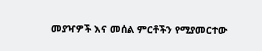መያዣዎች እና መሰል ምርቶችን የሚያመርተው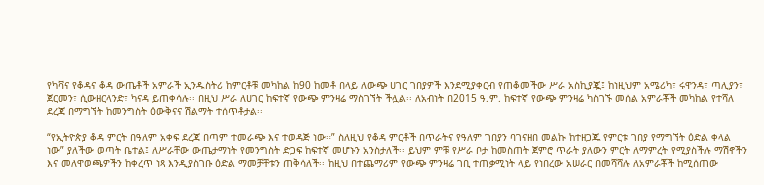የካቫና የቆዳና ቆዳ ውጤቶች አምራች ኢንዱስትሪ ከምርቶቹ መካከል ከ90 ከመቶ በላይ ለውጭ ሀገር ገበያዎች እንደሚያቀርብ የጠቆመችው ሥራ አስኪያጇ፤ ከነዚህም አሜሪካ፣ ሩዋንዳ፣ ጣሊያን፣ ጀርመን፣ ሲውዘርላንድ፣ ካናዳ ይጠቀሳሉ፡፡ በዚህ ሥራ ለሀገር ከፍተኛ የውጭ ምንዛሬ ማስገኘት ችሏል፡፡ ለአብነት በ2015 ዓ.ም. ከፍተኛ የውጭ ምንዛሬ ካስገኙ መሰል አምራቾች መካከል የተሻለ ደረጃ በማግኘት ከመንግስት ዕውቅናና ሽልማት ተሰጥቶታል፡፡

“የኢትዮጵያ ቆዳ ምርት በዓለም አቀፍ ደረጃ በጣም ተመራጭ እና ተወዳጅ ነው።” ስለዚህ የቆዳ ምርቶች በጥራትና የዓለም ገበያን ባገናዘበ መልኩ ከተዘጋጁ የምርቱ ገበያ የማግኘት ዕድል ቀላል ነው” ያለችው ወጣት ቤተል፤ ለሥራቸው ውጤታማነት የመንግስት ድጋፍ ከፍተኛ መሆኑን አንስታለች፡፡ ይህም ምቹ የሥራ ቦታ ከመስጠት ጀምሮ ጥራት ያለውን ምርት ለማምረት የሚያስችሉ ማሽኖችን እና መለዋወጫዎችን ከቀረጥ ነጻ እንዲያስገቡ ዕድል ማመቻቸቱን ጠቅሳለች፡፡ ከዚህ በተጨማሪም የውጭ ምንዛሬ ገቢ ተጠቃሚነት ላይ የነበረው አሠራር በመሻሻሉ ለአምራቾች ከሚሰጠው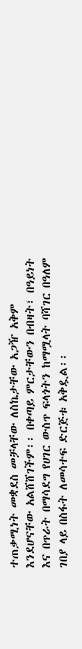ተጠቃሚነት መቋደስ መቻላቸው ለስኬታቸው አጋዥ አቅም እንደሆናቸው አልሸሸገችም፡፡ በቀጣይ ምርታቸውን በብዛት፣ በዓይነት እና በጥራት በማሳደግ የሀገር ውስጥ ፍላጎትን ከማሟላት ባሻገር በዓለም ገበያ ላይ በስፋት ለመሳተፍ ድርጅቱ አቅዷል፡፡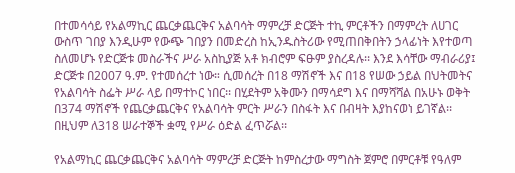በተመሳሳይ የአልማኪር ጨርቃጨርቅና አልባሳት ማምረቻ ድርጅት ተኪ ምርቶችን በማምረት ለሀገር ውስጥ ገበያ እንዲሁም የውጭ ገበያን በመድረስ ከኢንዱስትሪው የሚጠበቅበትን ኃላፊነት እየተወጣ ስለመሆኑ የድርጅቱ መስራችና ሥራ አስኪያጅ አቶ ክብሮም ፍፁም ያስረዳሉ፡፡ እንደ እሳቸው ማብራሪያ፤ ድርጅቱ በ2007 ዓ.ም. የተመሰረተ ነው። ሲመሰረት በ18 ማሽኖች እና በ18 የሠው ኃይል በህትመትና የአልባሳት ስፌት ሥራ ላይ በማተኮር ነበር፡፡ በሂደትም አቅሙን በማሳደግ እና በማሻሻል በአሁኑ ወቅት በ374 ማሽኖች የጨርቃጨርቅና የአልባሳት ምርት ሥራን በስፋት እና በብዛት እያከናወነ ይገኛል፡፡ በዚህም ለ318 ሠራተኞች ቋሚ የሥራ ዕድል ፈጥሯል፡፡

የአልማኪር ጨርቃጨርቅና አልባሳት ማምረቻ ድርጅት ከምስረታው ማግስት ጀምሮ በምርቶቹ የዓለም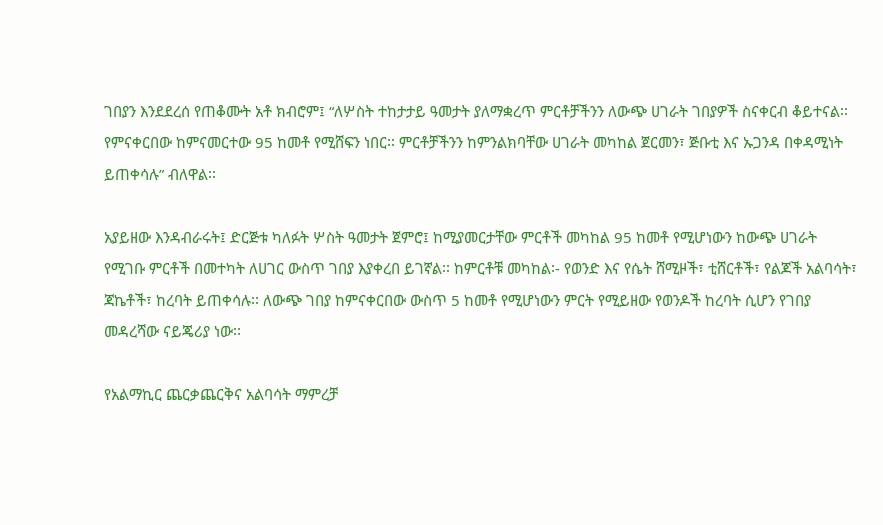ገበያን እንደደረሰ የጠቆሙት አቶ ክብሮም፤ “ለሦስት ተከታታይ ዓመታት ያለማቋረጥ ምርቶቻችንን ለውጭ ሀገራት ገበያዎች ስናቀርብ ቆይተናል፡፡ የምናቀርበው ከምናመርተው 95 ከመቶ የሚሸፍን ነበር፡፡ ምርቶቻችንን ከምንልክባቸው ሀገራት መካከል ጀርመን፣ ጅቡቲ እና ኡጋንዳ በቀዳሚነት ይጠቀሳሉ” ብለዋል፡፡

አያይዘው እንዳብራሩት፤ ድርጅቱ ካለፉት ሦስት ዓመታት ጀምሮ፤ ከሚያመርታቸው ምርቶች መካከል 95 ከመቶ የሚሆነውን ከውጭ ሀገራት የሚገቡ ምርቶች በመተካት ለሀገር ውስጥ ገበያ እያቀረበ ይገኛል፡፡ ከምርቶቹ መካከል፡- የወንድ እና የሴት ሸሚዞች፣ ቲሸርቶች፣ የልጆች አልባሳት፣ ጃኬቶች፣ ከረባት ይጠቀሳሉ፡፡ ለውጭ ገበያ ከምናቀርበው ውስጥ 5 ከመቶ የሚሆነውን ምርት የሚይዘው የወንዶች ከረባት ሲሆን የገበያ መዳረሻው ናይጄሪያ ነው፡፡

የአልማኪር ጨርቃጨርቅና አልባሳት ማምረቻ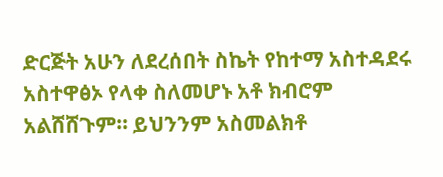ድርጅት አሁን ለደረሰበት ስኬት የከተማ አስተዳደሩ አስተዋፅኦ የላቀ ስለመሆኑ አቶ ክብሮም አልሸሸጉም። ይህንንም አስመልክቶ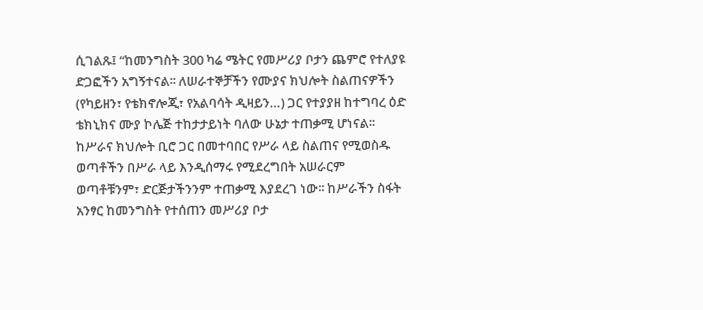ሲገልጹ፤ “ከመንግስት 300 ካሬ ሜትር የመሥሪያ ቦታን ጨምሮ የተለያዩ ድጋፎችን አግኝተናል፡፡ ለሠራተኞቻችን የሙያና ክህሎት ስልጠናዎችን (የካይዘን፣ የቴክኖሎጂ፣ የአልባሳት ዲዛይን…) ጋር የተያያዘ ከተግባረ ዕድ ቴክኒክና ሙያ ኮሌጅ ተከታታይነት ባለው ሁኔታ ተጠቃሚ ሆነናል፡፡ ከሥራና ክህሎት ቢሮ ጋር በመተባበር የሥራ ላይ ስልጠና የሚወስዱ ወጣቶችን በሥራ ላይ እንዲሰማሩ የሚደረግበት አሠራርም ወጣቶቹንም፣ ድርጅታችንንም ተጠቃሚ እያደረገ ነው፡፡ ከሥራችን ስፋት አንፃር ከመንግስት የተሰጠን መሥሪያ ቦታ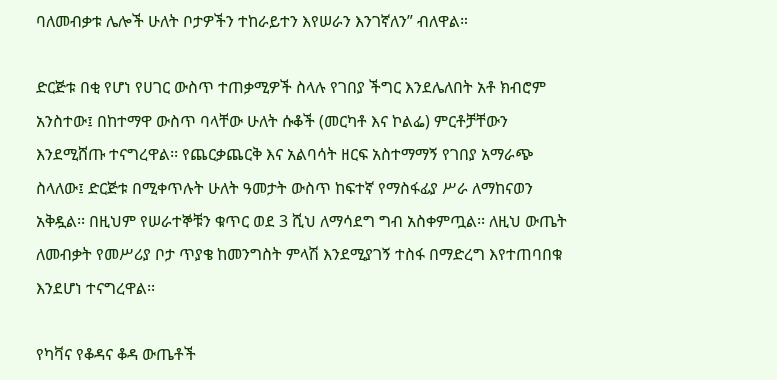ባለመብቃቱ ሌሎች ሁለት ቦታዎችን ተከራይተን እየሠራን እንገኛለን” ብለዋል።

ድርጅቱ በቂ የሆነ የሀገር ውስጥ ተጠቃሚዎች ስላሉ የገበያ ችግር እንደሌለበት አቶ ክብሮም አንስተው፤ በከተማዋ ውስጥ ባላቸው ሁለት ሱቆች (መርካቶ እና ኮልፌ) ምርቶቻቸውን እንደሚሸጡ ተናግረዋል፡፡ የጨርቃጨርቅ እና አልባሳት ዘርፍ አስተማማኝ የገበያ አማራጭ ስላለው፤ ድርጅቱ በሚቀጥሉት ሁለት ዓመታት ውስጥ ከፍተኛ የማስፋፊያ ሥራ ለማከናወን አቅዷል፡፡ በዚህም የሠራተኞቹን ቁጥር ወደ 3 ሺህ ለማሳደግ ግብ አስቀምጧል፡፡ ለዚህ ውጤት ለመብቃት የመሥሪያ ቦታ ጥያቄ ከመንግስት ምላሽ እንደሚያገኝ ተስፋ በማድረግ እየተጠባበቁ እንደሆነ ተናግረዋል፡፡

የካቫና የቆዳና ቆዳ ውጤቶች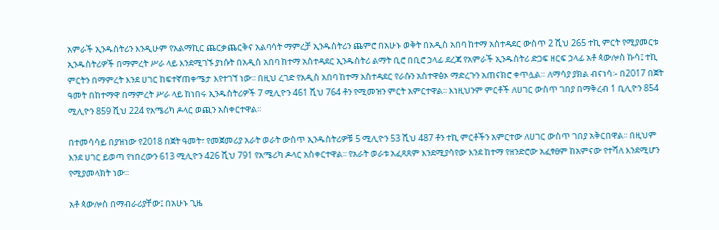አምራች ኢንዱስትሪን እንዲሁም የአልማኪር ጨርቃጨርቅና አልባሳት ማምረቻ ኢንዱስትሪን ጨምሮ በአሁኑ ወቅት በአዲስ አበባ ከተማ አስተዳደር ውስጥ 2 ሺህ 265 ተኪ ምርት የሚያመርቱ ኢንዱስትሪዎች በማምረት ሥራ ላይ እንደሚገኙ ያነሱት በአዲስ አበባ ከተማ አስተዳደር ኢንዱስትሪ ልማት ቢሮ በቢሮ ኃላፊ ደረጃ የአምራች ኢንዱስትሪ ድጋፍ ዘርፍ ኃላፊ አቶ ጳውሎስ ኩሳ፤ ተኪ ምርትን በማምረት እንደ ሀገር ከፍተኛጠቀሜታ እየተገኘ ነው፡፡ በዚህ ረገድ የአዲስ አበባ ከተማ አስተዳደር የራሱን አስተዋፅኦ ማድረጉን አጠናክሮ ቀጥሏል። ለማሳያ ያክል ብናነሳ፡- በ2017 በጀት ዓመት በከተማዋ በማምረት ሥራ ላይ ከነበሩ ኢንዱስትሪዎች 7 ሚሊዮን 461 ሺህ 764 ቶን የሚመዝን ምርት አምርተዋል፡፡ እነዚህንም ምርቶች ለሀገር ውስጥ ገበያ በማቅረብ 1 ቢሊዮን 854 ሚሊዮን 859 ሺህ 224 የአሜሪካ ዶላር ወጪን አስቀርተዋል፡፡

በተመሳሳይ በያዝነው የ2018 በጀት ዓመት፣ የመጀመሪያ አራት ወራት ውስጥ ኢንዱስትሪዎቹ 5 ሚሊዮን 53 ሺህ 487 ቶን ተኪ ምርቶችን አምርተው ለሀገር ውስጥ ገበያ አቅርበዋል፡፡ በዚህም እንደ ሀገር ይወጣ የነበረውን 613 ሚሊዮን 426 ሺህ 791 የአሜሪካ ዶላር አስቀርተዋል፡፡ የአራት ወራቱ አፈጻጸም እንደሚያሳየው እንደ ከተማ የዘንድሮው አፈፃፀም ከአምናው የተሻለ እንደሚሆን የሚያመላክት ነው፡፡

አቶ ጳውሎስ በማብራሪያቸው፤ በአሁኑ ጊዜ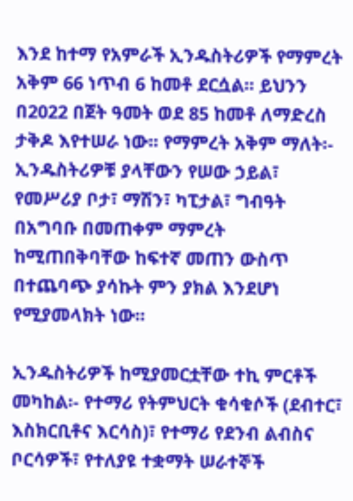እንደ ከተማ የአምራች ኢንዱስትሪዎች የማምረት አቅም 66 ነጥብ 6 ከመቶ ደርሷል፡፡ ይህንን በ2022 በጀት ዓመት ወደ 85 ከመቶ ለማድረስ ታቅዶ እየተሠራ ነው፡፡ የማምረት አቅም ማለት፡- ኢንዱስትሪዎቹ ያላቸውን የሠው ኃይል፣ የመሥሪያ ቦታ፣ ማሽን፣ ካፒታል፣ ግብዓት በአግባቡ በመጠቀም ማምረት ከሚጠበቅባቸው ከፍተኛ መጠን ውስጥ በተጨባጭ ያሳኩት ምን ያክል እንደሆነ የሚያመላክት ነው፡፡

ኢንዱስትሪዎች ከሚያመርቷቸው ተኪ ምርቶች መካከል፡- የተማሪ የትምህርት ቁሳቁሶች (ደብተር፣ እስክርቢቶና እርሳስ)፣ የተማሪ የደንብ ልብስና ቦርሳዎች፣ የተለያዩ ተቋማት ሠራተኞች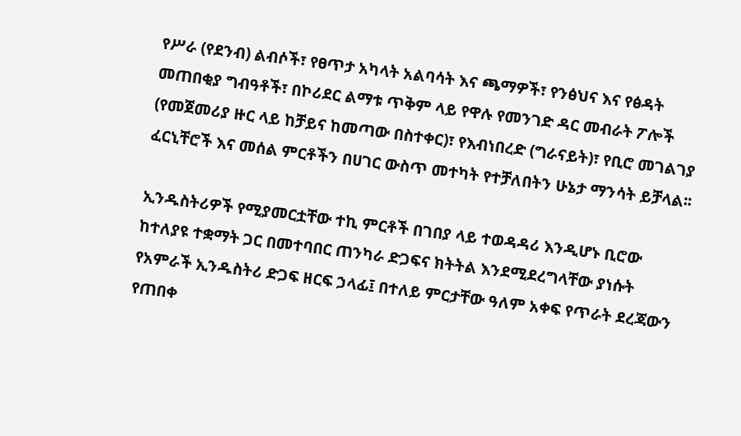የሥራ (የደንብ) ልብሶች፣ የፀጥታ አካላት አልባሳት እና ጫማዎች፣ የንፅህና እና የፅዳት መጠበቂያ ግብዓቶች፣ በኮሪደር ልማቱ ጥቅም ላይ የዋሉ የመንገድ ዳር መብራት ፖሎች (የመጀመሪያ ዙር ላይ ከቻይና ከመጣው በስተቀር)፣ የእብነበረድ (ግራናይት)፣ የቢሮ መገልገያ ፈርኒቸሮች እና መሰል ምርቶችን በሀገር ውስጥ መተካት የተቻለበትን ሁኔታ ማንሳት ይቻላል፡፡

ኢንዱስትሪዎች የሚያመርቷቸው ተኪ ምርቶች በገበያ ላይ ተወዳዳሪ እንዲሆኑ ቢሮው ከተለያዩ ተቋማት ጋር በመተባበር ጠንካራ ድጋፍና ክትትል እንደሚደረግላቸው ያነሱት የአምራች ኢንዱስትሪ ድጋፍ ዘርፍ ኃላፊ፤ በተለይ ምርታቸው ዓለም አቀፍ የጥራት ደረጃውን የጠበቀ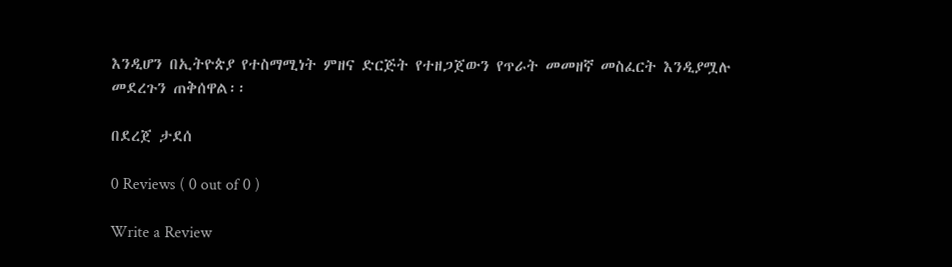እንዲሆን በኢትዮጵያ የተስማሚነት ምዘና ድርጅት የተዘጋጀውን የጥራት መመዘኛ መስፈርት እንዲያሟሉ መደረጉን ጠቅሰዋል፡፡

በደረጀ ታደሰ

0 Reviews ( 0 out of 0 )

Write a Review